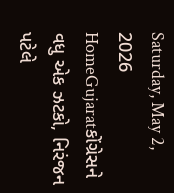Saturday, May 2, 2026
HomeGujaratકોંગ્રેસને વધુ એક ઝટકો, નિરંજન પટેલે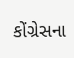કોંગ્રેસના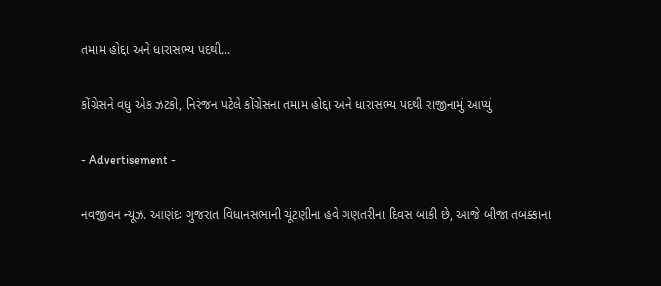તમામ હોદ્દા અને ધારાસભ્ય પદથી...

કોંગ્રેસને વધુ એક ઝટકો, નિરંજન પટેલે કોંગ્રેસના તમામ હોદ્દા અને ધારાસભ્ય પદથી રાજીનામું આપ્યું

- Advertisement -

નવજીવન ન્યૂઝ. આણંદઃ ગુજરાત વિધાનસભાની ચૂંટણીના હવે ગણતરીના દિવસ બાકી છે, આજે બીજા તબક્કાના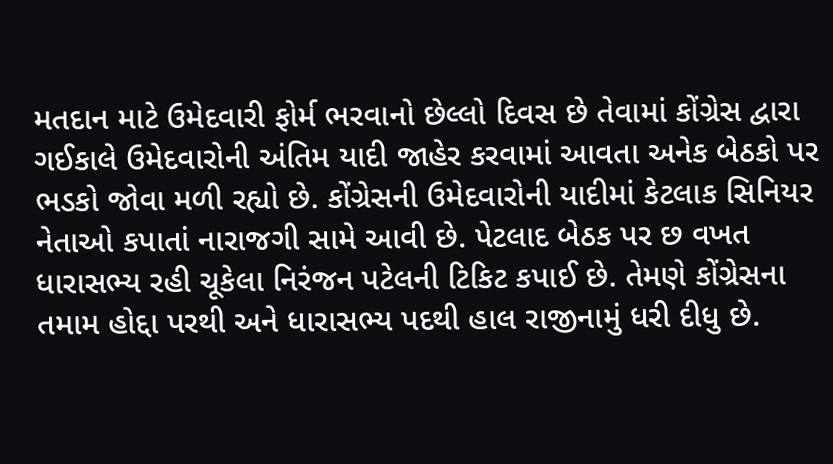મતદાન માટે ઉમેદવારી ફોર્મ ભરવાનો છેલ્લો દિવસ છે તેવામાં કોંગ્રેસ દ્વારા ગઈકાલે ઉમેદવારોની અંતિમ યાદી જાહેર કરવામાં આવતા અનેક બેઠકો પર ભડકો જોવા મળી રહ્યો છે. કોંગ્રેસની ઉમેદવારોની યાદીમાં કેટલાક સિનિયર નેતાઓ કપાતાં નારાજગી સામે આવી છે. પેટલાદ બેઠક પર છ વખત ધારાસભ્ય રહી ચૂકેલા નિરંજન પટેલની ટિકિટ કપાઈ છે. તેમણે કોંગ્રેસના તમામ હોદ્દા પરથી અને ધારાસભ્ય પદથી હાલ રાજીનામું ધરી દીધુ છે.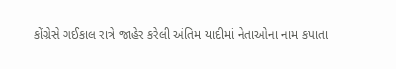કોંગ્રેસે ગઈકાલ રાત્રે જાહેર કરેલી અંતિમ યાદીમાં નેતાઓના નામ કપાતા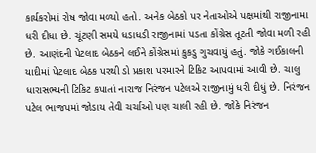કાર્યકરોમાં રોષ જોવા મળ્યો હતો. અનેક બેઠકો પર નેતાઓએ પક્ષમાંથી રાજીનામા ધરી દીધા છે. ચૂંટણી સમયે ધડાધડી રાજીનામાં પડતા કોંગ્રેસ તૂટતી જોવા મળી રહી છે. આણંદની પેટલાદ બેઠકને લઈને કોંગ્રેસમાં કુકડુ ગુચવાયું હતું. જોકે ગઈકાલની યાદીમાં પેટલાદ બેઠક પરથી ડો પ્રકાશ પરમારને ટિકિટ આપવામાં આવી છે. ચાલુ ધારાસભ્યની ટિકિટ કપાતાં નારાજ નિરંજન પટેલએ રાજીનામું ધરી દીધું છે. નિરંજન પટેલ ભાજપમાં જોડાય તેવી ચર્ચાઓ પણ ચાલી રહી છે. જોકે નિરંજન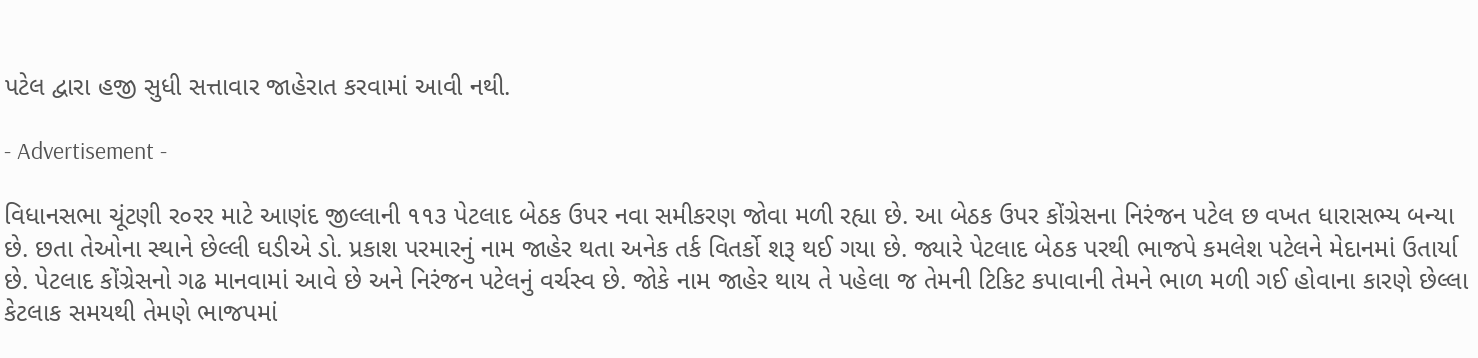પટેલ દ્વારા હજી સુધી સત્તાવાર જાહેરાત કરવામાં આવી નથી.

- Advertisement -

વિધાનસભા ચૂંટણી ર૦રર માટે આણંદ જીલ્લાની ૧૧૩ પેટલાદ બેઠક ઉપર નવા સમીકરણ જોવા મળી રહ્યા છે. આ બેઠક ઉપર કોંગ્રેસના નિરંજન પટેલ છ વખત ધારાસભ્ય બન્યા છે. છતા તેઓના સ્થાને છેલ્લી ઘડીએ ડો. પ્રકાશ પરમારનું નામ જાહેર થતા અનેક તર્ક વિતર્કો શરૂ થઈ ગયા છે. જ્યારે પેટલાદ બેઠક પરથી ભાજપે કમલેશ પટેલને મેદાનમાં ઉતાર્યા છે. પેટલાદ કોંગ્રેસનો ગઢ માનવામાં આવે છે અને નિરંજન પટેલનું વર્ચસ્વ છે. જોકે નામ જાહેર થાય તે પહેલા જ તેમની ટિકિટ કપાવાની તેમને ભાળ મળી ગઈ હોવાના કારણે છેલ્લા કેટલાક સમયથી તેમણે ભાજપમાં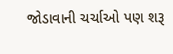જોડાવાની ચર્ચાઓ પણ શરૂ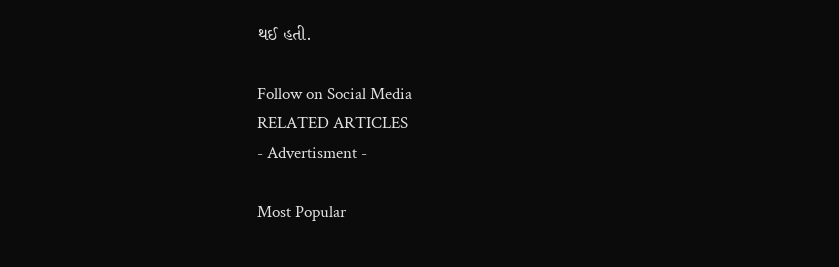થઈ હતી.

Follow on Social Media
RELATED ARTICLES
- Advertisment -

Most Popular